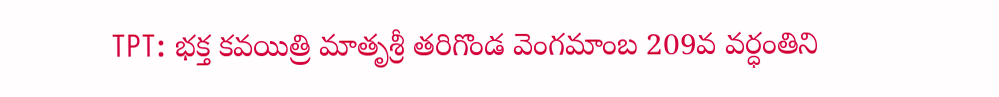TPT: భక్త కవయిత్రి మాతృశ్రీ తరిగొండ వెంగమాంబ 209వ వర్ధంతిని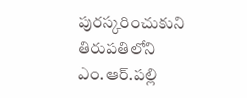పురస్కరించుకుని తిరుపతిలోని ఎం.ఆర్.పల్లి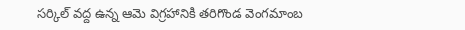సర్కిల్ వద్ద ఉన్న ఆమె విగ్రహానికి తరిగొండ వెంగమాంబ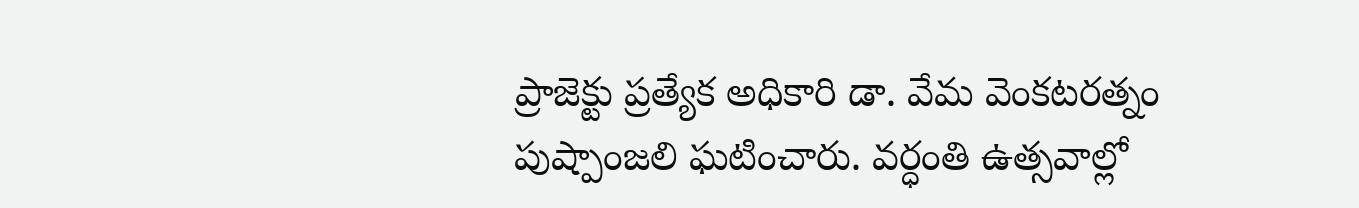ప్రాజెక్టు ప్రత్యేక అధికారి డా. వేమ వెంకటరత్నం పుష్పాంజలి ఘటించారు. వర్ధంతి ఉత్సవాల్లో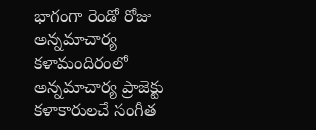భాగంగా రెండో రోజు అన్నమాచార్య కళామందిరంలో అన్నమాచార్య ప్రాజెక్టు కళాకారులచే సంగీత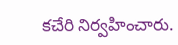కచేరి నిర్వహించారు.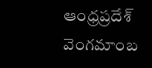ఆంధ్రప్రదేశ్
వెంగమాంబ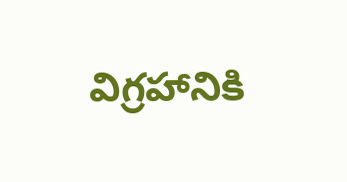విగ్రహానికి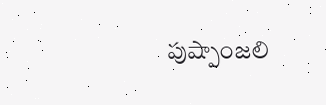పుష్పాంజలి